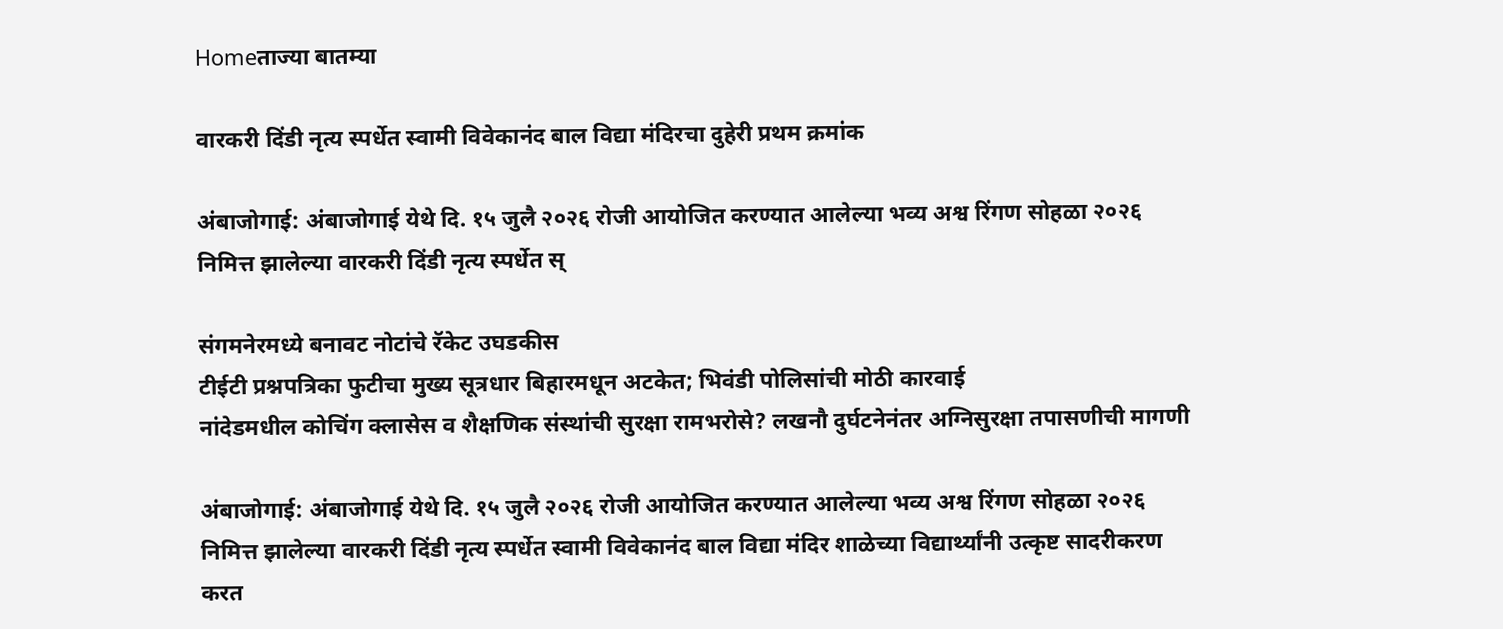Homeताज्या बातम्या

वारकरी दिंडी नृत्य स्पर्धेत स्वामी विवेकानंद बाल विद्या मंदिरचा दुहेरी प्रथम क्रमांक

अंबाजोगाई: अंबाजोगाई येथे दि. १५ जुलै २०२६ रोजी आयोजित करण्यात आलेल्या भव्य अश्व रिंगण सोहळा २०२६ निमित्त झालेल्या वारकरी दिंडी नृत्य स्पर्धेत स्

संगमनेरमध्ये बनावट नोटांचे रॅकेट उघडकीस
टीईटी प्रश्नपत्रिका फुटीचा मुख्य सूत्रधार बिहारमधून अटकेत; भिवंडी पोलिसांची मोठी कारवाई
नांदेडमधील कोचिंग क्लासेस व शैक्षणिक संस्थांची सुरक्षा रामभरोसे? लखनौ दुर्घटनेनंतर अग्निसुरक्षा तपासणीची मागणी

अंबाजोगाई: अंबाजोगाई येथे दि. १५ जुलै २०२६ रोजी आयोजित करण्यात आलेल्या भव्य अश्व रिंगण सोहळा २०२६ निमित्त झालेल्या वारकरी दिंडी नृत्य स्पर्धेत स्वामी विवेकानंद बाल विद्या मंदिर शाळेच्या विद्यार्थ्यांनी उत्कृष्ट सादरीकरण करत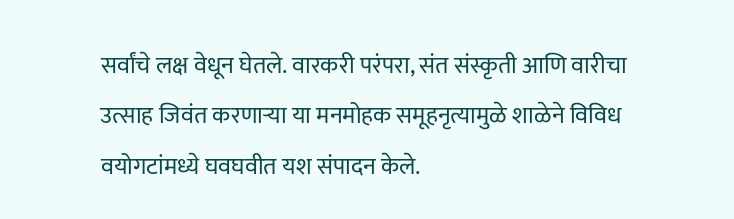सर्वांचे लक्ष वेधून घेतले. वारकरी परंपरा, संत संस्कृती आणि वारीचा उत्साह जिवंत करणाऱ्या या मनमोहक समूहनृत्यामुळे शाळेने विविध वयोगटांमध्ये घवघवीत यश संपादन केले.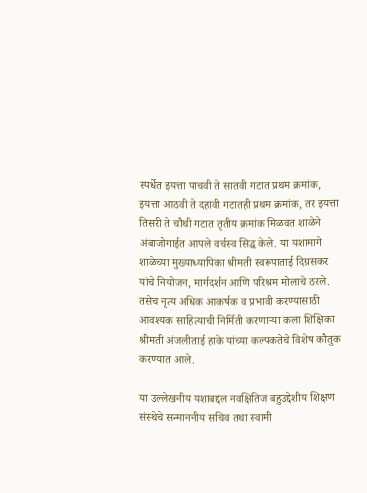स्पर्धेत इयत्ता पाचवी ते सातवी गटात प्रथम क्रमांक, इयत्ता आठवी ते दहावी गटातही प्रथम क्रमांक, तर इयत्ता तिसरी ते चौथी गटात तृतीय क्रमांक मिळवत शाळेने अंबाजोगाईत आपले वर्चस्व सिद्ध केले. या यशामागे शाळेच्या मुख्याध्यापिका श्रीमती स्वरूपाताई दिग्रसकर यांचे नियोजन, मार्गदर्शन आणि परिश्रम मोलाचे ठरले. तसेच नृत्य अधिक आकर्षक व प्रभावी करण्यासाठी आवश्यक साहित्याची निर्मिती करणाऱ्या कला शिक्षिका श्रीमती अंजलीताई हाके यांच्या कल्पकतेचे विशेष कौतुक करण्यात आले.

या उल्लेखनीय यशाबद्दल नवक्षितिज बहुउद्देशीय शिक्षण संस्थेचे सन्माननीय सचिव तथा स्वामी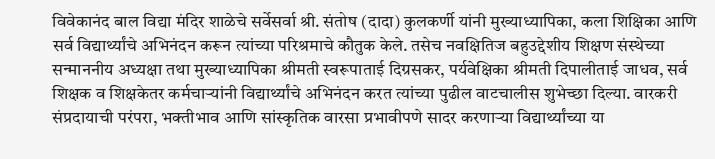विवेकानंद बाल विद्या मंदिर शाळेचे सर्वेसर्वा श्री. संतोष (दादा) कुलकर्णी यांनी मुख्याध्यापिका, कला शिक्षिका आणि सर्व विद्यार्थ्यांचे अभिनंदन करून त्यांच्या परिश्रमाचे कौतुक केले. तसेच नवक्षितिज बहुउद्देशीय शिक्षण संस्थेच्या सन्माननीय अध्यक्षा तथा मुख्याध्यापिका श्रीमती स्वरूपाताई दिग्रसकर, पर्यवेक्षिका श्रीमती दिपालीताई जाधव, सर्व शिक्षक व शिक्षकेतर कर्मचाऱ्यांनी विद्यार्थ्यांचे अभिनंदन करत त्यांच्या पुढील वाटचालीस शुभेच्छा दिल्या. वारकरी संप्रदायाची परंपरा, भक्तीभाव आणि सांस्कृतिक वारसा प्रभावीपणे सादर करणाऱ्या विद्यार्थ्यांच्या या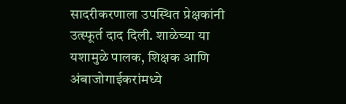सादरीकरणाला उपस्थित प्रेक्षकांनी उत्स्फूर्त दाद दिली. शाळेच्या या यशामुळे पालक, शिक्षक आणि अंबाजोगाईकरांमध्ये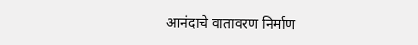आनंदाचे वातावरण निर्माण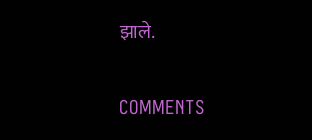झाले.

COMMENTS